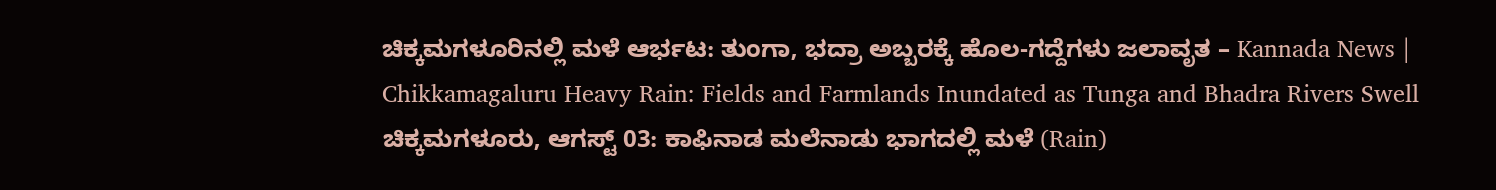ಚಿಕ್ಕಮಗಳೂರಿನಲ್ಲಿ ಮಳೆ ಆರ್ಭಟ: ತುಂಗಾ, ಭದ್ರಾ ಅಬ್ಬರಕ್ಕೆ ಹೊಲ-ಗದ್ದೆಗಳು ಜಲಾವೃತ – Kannada News | Chikkamagaluru Heavy Rain: Fields and Farmlands Inundated as Tunga and Bhadra Rivers Swell
ಚಿಕ್ಕಮಗಳೂರು, ಆಗಸ್ಟ್ 03: ಕಾಫಿನಾಡ ಮಲೆನಾಡು ಭಾಗದಲ್ಲಿ ಮಳೆ (Rain)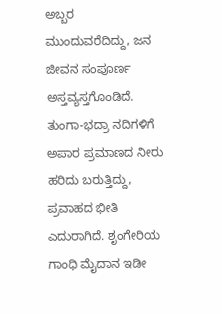ಅಬ್ಬರ ಮುಂದುವರೆದಿದ್ದು, ಜನ ಜೀವನ ಸಂಪೂರ್ಣ ಅಸ್ತವ್ಯಸ್ತಗೊಂಡಿದೆ. ತುಂಗಾ-ಭದ್ರಾ ನದಿಗಳಿಗೆ ಅಪಾರ ಪ್ರಮಾಣದ ನೀರು ಹರಿದು ಬರುತ್ತಿದ್ದು, ಪ್ರವಾಹದ ಭೀತಿ ಎದುರಾಗಿದೆ. ಶೃಂಗೇರಿಯ ಗಾಂಧಿ ಮೈದಾನ ಇಡೀ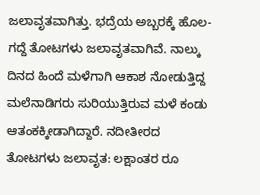ಜಲಾವೃತವಾಗಿತ್ತು. ಭದ್ರೆಯ ಅಬ್ಬರಕ್ಕೆ ಹೊಲ-ಗದ್ದೆ ತೋಟಗಳು ಜಲಾವೃತವಾಗಿವೆ. ನಾಲ್ಕು ದಿನದ ಹಿಂದೆ ಮಳೆಗಾಗಿ ಆಕಾಶ ನೋಡುತ್ತಿದ್ದ ಮಲೆನಾಡಿಗರು ಸುರಿಯುತ್ತಿರುವ ಮಳೆ ಕಂಡು ಆತಂಕಕ್ಕೀಡಾಗಿದ್ದಾರೆ. ನದೀತೀರದ ತೋಟಗಳು ಜಲಾವೃತ: ಲಕ್ಷಾಂತರ ರೂ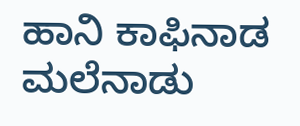ಹಾನಿ ಕಾಫಿನಾಡ ಮಲೆನಾಡು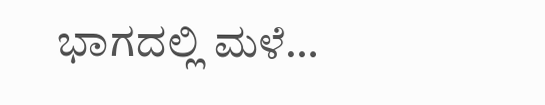ಭಾಗದಲ್ಲಿ ಮಳೆ…